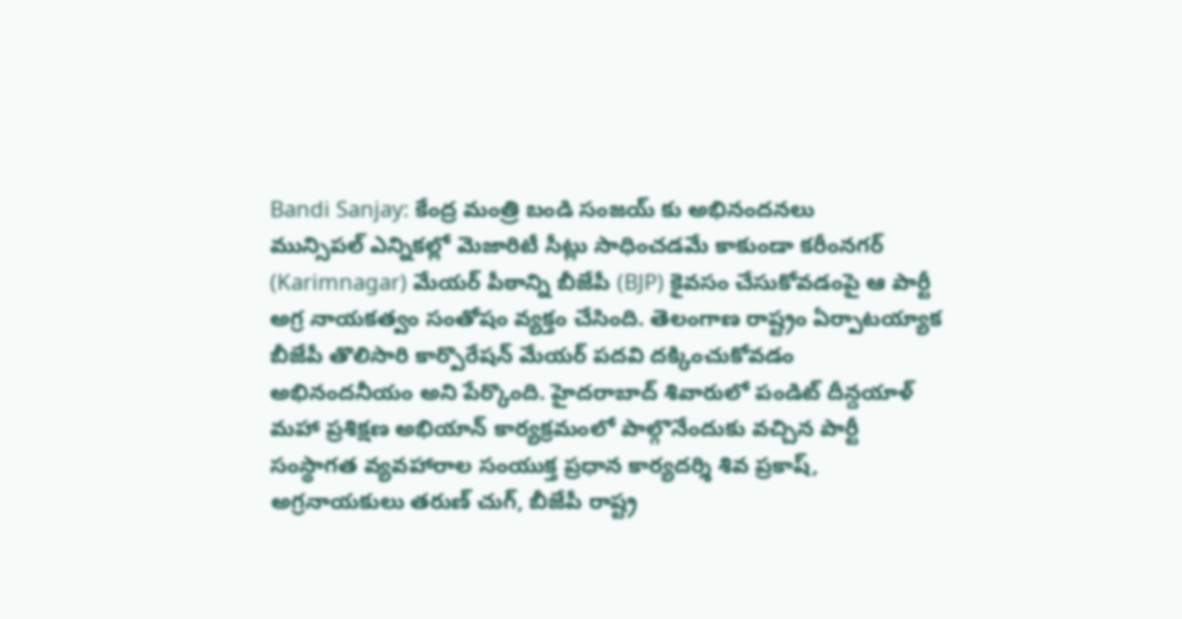Bandi Sanjay: కేంద్ర మంత్రి బండి సంజయ్ కు అభినందనలు
మున్సిపల్ ఎన్నికల్లో మెజారిటీ సీట్లు సాధించడమే కాకుండా కరీంనగర్ (Karimnagar) మేయర్ పీఠాన్ని బీజేపీ (BJP) కైవసం చేసుకోవడంపై ఆ పార్టీ అగ్ర నాయకత్వం సంతోషం వ్యక్తం చేసింది. తెలంగాణ రాష్ట్రం ఏర్పాటయ్యాక బీజేపీ తొలిసారి కార్పొరేషన్ మేయర్ పదవి దక్కించుకోవడం అభినందనీయం అని పేర్కొంది. హైదరాబాద్ శివారులో పండిట్ దీన్దయాళ్ మహా ప్రశిక్షణ అభియాన్ కార్యక్రమంలో పాల్గొనేందుకు వచ్చిన పార్టీ సంస్థాగత వ్యవహారాల సంయుక్త ప్రధాన కార్యదర్శి శివ ప్రకాష్, అగ్రనాయకులు తరుణ్ చుగ్, బీజేపీ రాష్ట్ర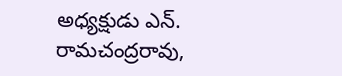అధ్యక్షుడు ఎన్. రామచంద్రరావు,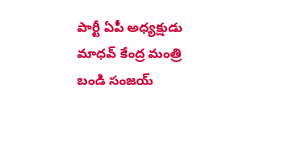పార్టీ ఏపీ అధ్యక్షుడు మాధవ్ కేంద్ర మంత్రి బండి సంజయ్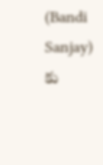(Bandi Sanjay) కు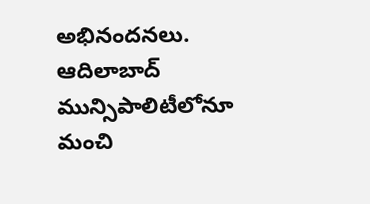అభినందనలు. ఆదిలాబాద్ మున్సిపాలిటీలోనూ మంచి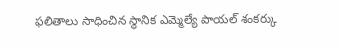ఫలితాలు సాధించిన స్థానిక ఎమ్మెల్యే పాయల్ శంకర్కు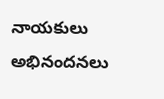నాయకులు అభినందనలు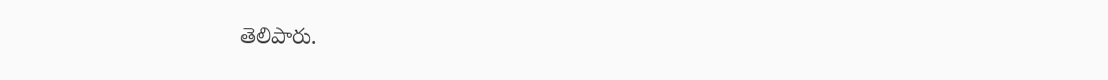తెలిపారు.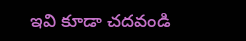ఇవి కూడా చదవండి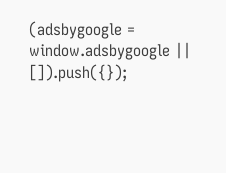(adsbygoogle = window.adsbygoogle || []).push({});